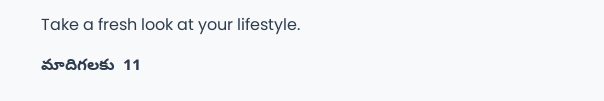Take a fresh look at your lifestyle.

మాదిగలకు  11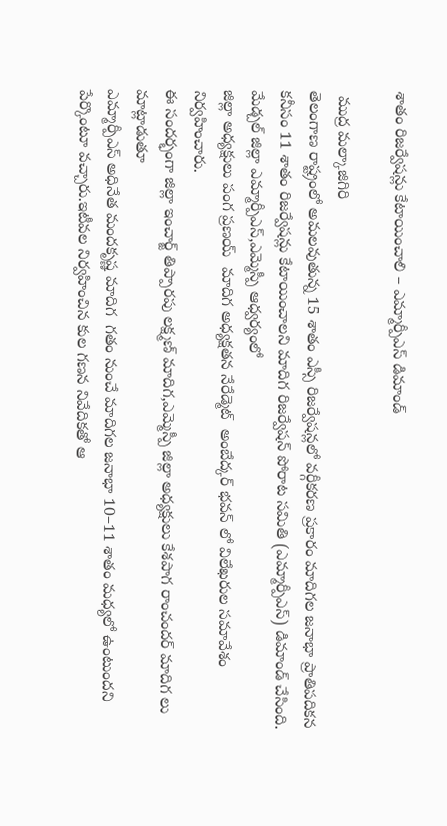శాతం రిజర్వేషన్లు కేటాయించాలి – ఎమ్మార్పీఎస్ డిమాండ్

 ముద్ర మల్కాజిగిరి
తెలంగాణ రాష్ట్రంలో అమలవుతున్న 15 శాతం ఎస్సీ రిజర్వేషన్లలో వర్గీకరణ ప్రకారం మాదిగల జనాభా ప్రాతిపదికన కనీసం 11 శాతం రిజర్వేషన్లు కేటాయించాలని మాదిగ రిజర్వేషన్ పోరాట సమితి (ఎమ్మార్పీఎస్) డిమాండ్ చేసింది.
మేడ్చల్ జిల్లా ఎమ్మార్పీఎస్,ఎమ్మెస్పీ ఆధ్వర్యంలో
జిల్లా అధ్యక్షులు పంగ ప్రణయ్  మాదిగ అధ్యక్షతన నేరేడ్మెట్  అంబేద్కర్ భవన్ లో విలేఖరుల సమావేశం నిర్వహించారు.
ఈ సందర్భంగా జిల్లా ఇంచార్జ్ తిప్పారపు లక్ష్మణ్ మాదిగ,ఎమ్మెస్పీ జిల్లా అధ్యక్షులు కేశపాగ రాంచందర్ మాదిగ లు మాట్లాడుతూ
ఎమ్మార్పీఎస్ అధినేత మందకృష్ణ మాదిగ  గతం నుంచే మాదిగల జనాభా 10–11 శాతం మధ్యలో ఉంటుందని పేర్కొంటూ వచ్చారు.ఇటీవల నిర్వహించిన కుల గణన నివేదికతో ఆ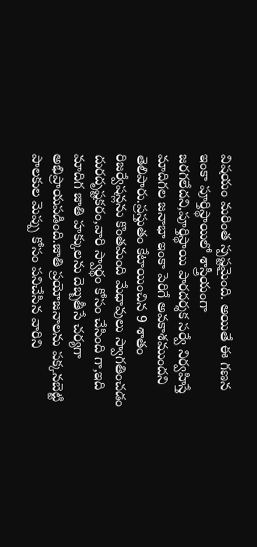విషయం మరింత స్పష్టమైంది. అయితే ఈ గణన ఇంకా పూర్తిస్థాయిలో శాస్త్రీయంగా జరగలేదని,పూర్తిస్థాయి పారదర్శక సర్వే నిర్వహిస్తే మాదిగల జనాభా ఇంకా పెరిగే అవకాశముందని తెలిపారు.ప్రస్తుతం కేటాయించిన 9 శాతం రిజర్వేషన్లను కొంతమంది మేధావులు స్వాగతించడం దురదృష్టకరం,వారి స్వార్థం కోసం చేసింది గా,ఇది మాదిగ జాతి హక్కులను దెబ్బతీసే చర్యగా  అభిప్రాయపడింది.జాతి ప్రయోజనాలను పక్కనబెట్టి పాలకుల మెప్పు కోసం పనిచేసిన వారిని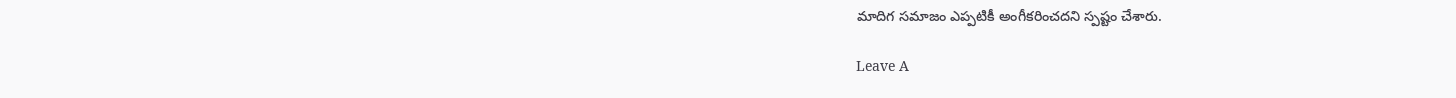మాదిగ సమాజం ఎప్పటికీ అంగీకరించదని స్పష్టం చేశారు.

Leave A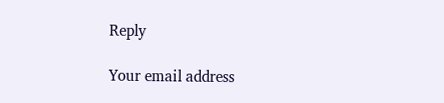Reply

Your email address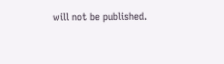will not be published.